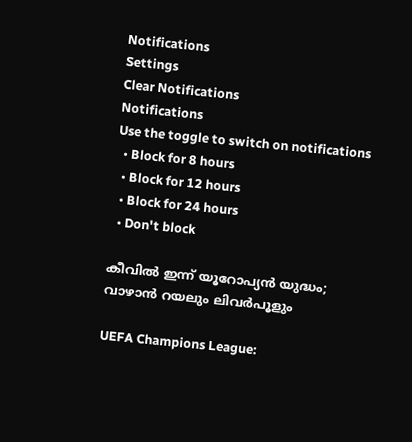Notifications
Settings
Clear Notifications
Notifications
Use the toggle to switch on notifications
  • Block for 8 hours
  • Block for 12 hours
  • Block for 24 hours
  • Don't block

കീവില്‍ ഇന്ന് യൂറോപ്യന്‍ യുദ്ധം; വാഴാന്‍ റയലും ലിവര്‍പൂളും

UEFA Champions League: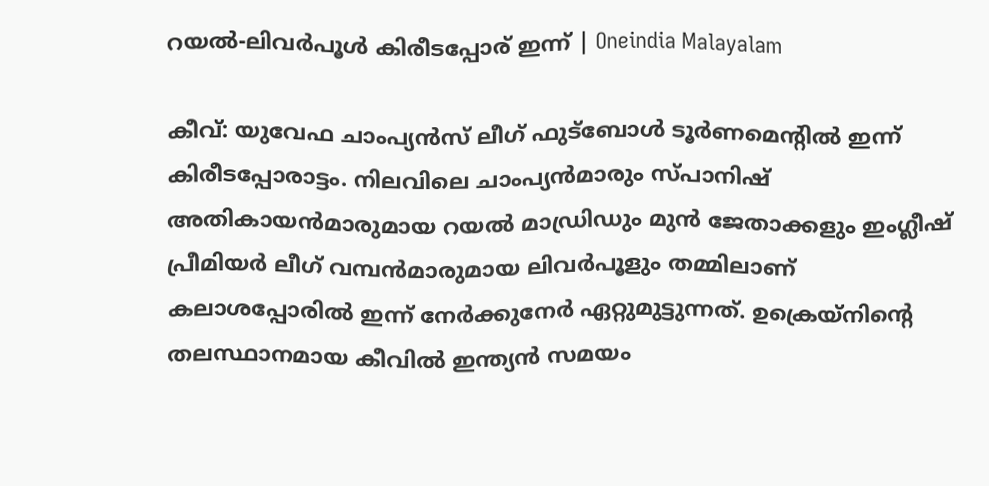റയല്‍-ലിവര്‍പൂള്‍ കിരീടപ്പോര് ഇന്ന് | Oneindia Malayalam

കീവ്: യുവേഫ ചാംപ്യന്‍സ് ലീഗ് ഫുട്‌ബോള്‍ ടൂര്‍ണമെന്റില്‍ ഇന്ന് കിരീടപ്പോരാട്ടം. നിലവിലെ ചാംപ്യന്‍മാരും സ്പാനിഷ് അതികായന്‍മാരുമായ റയല്‍ മാഡ്രിഡും മുന്‍ ജേതാക്കളും ഇംഗ്ലീഷ് പ്രീമിയര്‍ ലീഗ് വമ്പന്‍മാരുമായ ലിവര്‍പൂളും തമ്മിലാണ് കലാശപ്പോരില്‍ ഇന്ന് നേര്‍ക്കുനേര്‍ ഏറ്റുമുട്ടുന്നത്. ഉക്രെയ്‌നിന്റെ തലസ്ഥാനമായ കീവില്‍ ഇന്ത്യന്‍ സമയം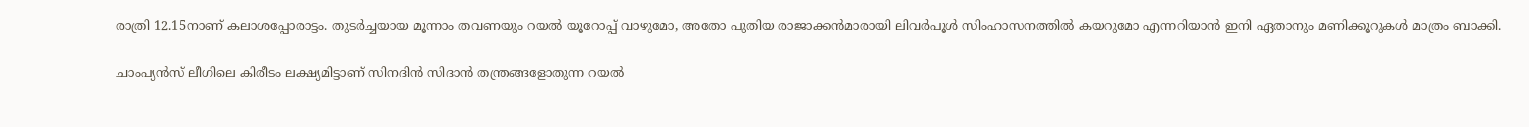രാത്രി 12.15നാണ് കലാശപ്പോരാട്ടം. തുടര്‍ച്ചയായ മൂന്നാം തവണയും റയല്‍ യൂറോപ്പ് വാഴുമോ, അതോ പുതിയ രാജാക്കന്‍മാരായി ലിവര്‍പൂള്‍ സിംഹാസനത്തില്‍ കയറുമോ എന്നറിയാന്‍ ഇനി ഏതാനും മണിക്കൂറുകള്‍ മാത്രം ബാക്കി.

ചാംപ്യന്‍സ് ലീഗിലെ കിരീടം ലക്ഷ്യമിട്ടാണ് സിനദിന്‍ സിദാന്‍ തന്ത്രങ്ങളോതുന്ന റയല്‍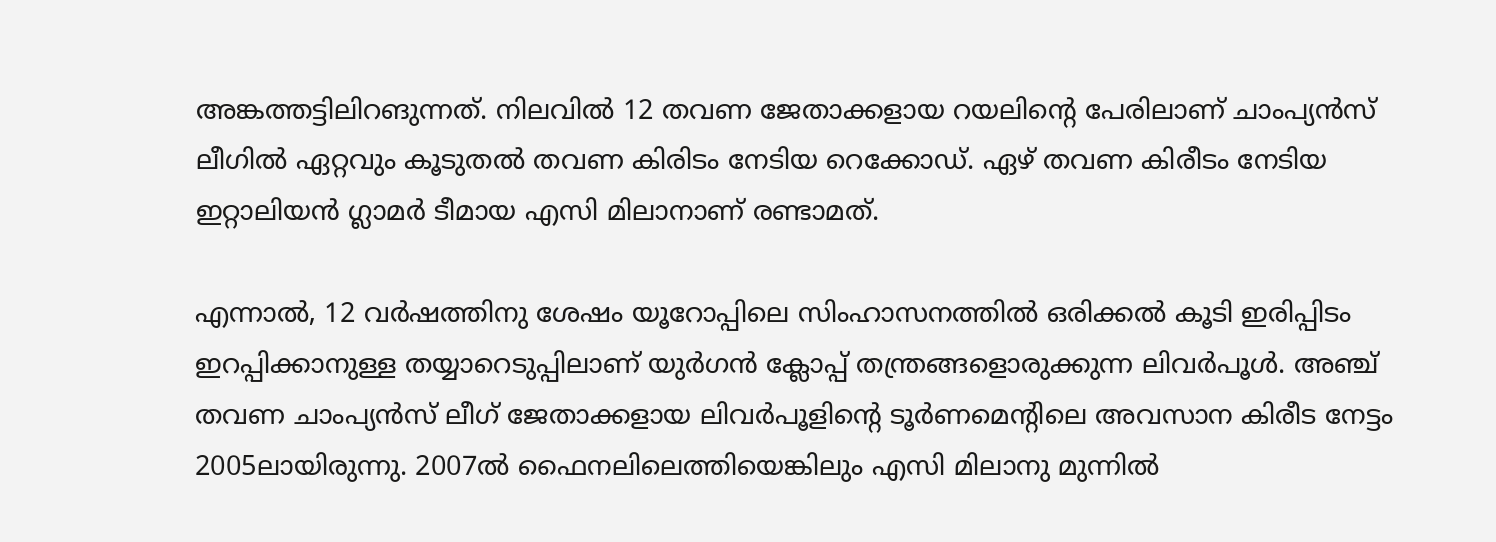അങ്കത്തട്ടിലിറങുന്നത്. നിലവില്‍ 12 തവണ ജേതാക്കളായ റയലിന്റെ പേരിലാണ് ചാംപ്യന്‍സ് ലീഗില്‍ ഏറ്റവും കൂടുതല്‍ തവണ കിരിടം നേടിയ റെക്കോഡ്. ഏഴ് തവണ കിരീടം നേടിയ ഇറ്റാലിയന്‍ ഗ്ലാമര്‍ ടീമായ എസി മിലാനാണ് രണ്ടാമത്.

എന്നാല്‍, 12 വര്‍ഷത്തിനു ശേഷം യൂറോപ്പിലെ സിംഹാസനത്തില്‍ ഒരിക്കല്‍ കൂടി ഇരിപ്പിടം ഇറപ്പിക്കാനുള്ള തയ്യാറെടുപ്പിലാണ് യുര്‍ഗന്‍ ക്ലോപ്പ് തന്ത്രങ്ങളൊരുക്കുന്ന ലിവര്‍പൂള്‍. അഞ്ച് തവണ ചാംപ്യന്‍സ് ലീഗ് ജേതാക്കളായ ലിവര്‍പൂളിന്റെ ടൂര്‍ണമെന്റിലെ അവസാന കിരീട നേട്ടം 2005ലായിരുന്നു. 2007ല്‍ ഫൈനലിലെത്തിയെങ്കിലും എസി മിലാനു മുന്നില്‍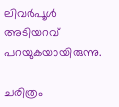ലിവര്‍പൂള്‍ അടിയറവ് പറയുകയായിരുന്നു.

ചരിത്രം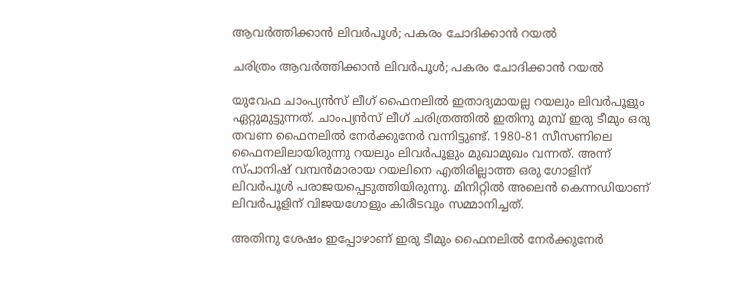ആവര്‍ത്തിക്കാന്‍ ലിവര്‍പൂള്‍; പകരം ചോദിക്കാന്‍ റയല്‍

ചരിത്രം ആവര്‍ത്തിക്കാന്‍ ലിവര്‍പൂള്‍; പകരം ചോദിക്കാന്‍ റയല്‍

യുവേഫ ചാംപ്യന്‍സ് ലീഗ് ഫൈനലില്‍ ഇതാദ്യമായല്ല റയലും ലിവര്‍പൂളും ഏറ്റുമുട്ടുന്നത്. ചാംപ്യന്‍സ് ലീഗ് ചരിത്രത്തില്‍ ഇതിനു മുമ്പ് ഇരു ടീമും ഒരു തവണ ഫൈനലില്‍ നേര്‍ക്കുനേര്‍ വന്നിട്ടുണ്ട്. 1980-81 സീസണിലെ ഫൈനലിലായിരുന്നു റയലും ലിവര്‍പൂളും മുഖാമുഖം വന്നത്. അന്ന് സ്പാനിഷ് വമ്പന്‍മാരായ റയലിനെ എതിരില്ലാത്ത ഒരു ഗോളിന് ലിവര്‍പൂള്‍ പരാജയപ്പെടുത്തിയിരുന്നു. മിനിറ്റില്‍ അലെന്‍ കെന്നഡിയാണ് ലിവര്‍പൂളിന് വിജയഗോളും കിരീടവും സമ്മാനിച്ചത്.

അതിനു ശേഷം ഇപ്പോഴാണ് ഇരു ടീമും ഫൈനലില്‍ നേര്‍ക്കുനേര്‍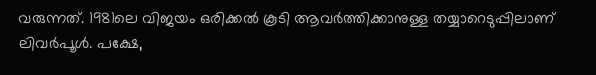വരുന്നത്. 1981ലെ വിജയം ഒരിക്കല്‍ കൂടി ആവര്‍ത്തിക്കാനുള്ള തയ്യാറെടുപ്പിലാണ് ലിവര്‍പൂള്‍. പക്ഷേ,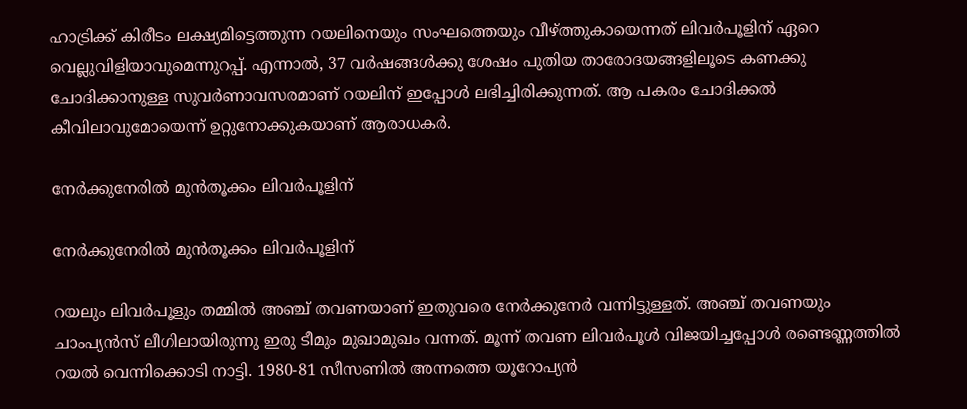ഹാട്രിക്ക് കിരീടം ലക്ഷ്യമിട്ടെത്തുന്ന റയലിനെയും സംഘത്തെയും വീഴ്ത്തുകായെന്നത് ലിവര്‍പൂളിന് ഏറെ വെല്ലുവിളിയാവുമെന്നുറപ്പ്. എന്നാല്‍, 37 വര്‍ഷങ്ങള്‍ക്കു ശേഷം പുതിയ താരോദയങ്ങളിലൂടെ കണക്കു ചോദിക്കാനുള്ള സുവര്‍ണാവസരമാണ് റയലിന് ഇപ്പോള്‍ ലഭിച്ചിരിക്കുന്നത്. ആ പകരം ചോദിക്കല്‍ കീവിലാവുമോയെന്ന് ഉറ്റുനോക്കുകയാണ് ആരാധകര്‍.

നേര്‍ക്കുനേരില്‍ മുന്‍തൂക്കം ലിവര്‍പൂളിന്

നേര്‍ക്കുനേരില്‍ മുന്‍തൂക്കം ലിവര്‍പൂളിന്

റയലും ലിവര്‍പൂളും തമ്മില്‍ അഞ്ച് തവണയാണ് ഇതുവരെ നേര്‍ക്കുനേര്‍ വന്നിട്ടുള്ളത്. അഞ്ച് തവണയും ചാംപ്യന്‍സ് ലീഗിലായിരുന്നു ഇരു ടീമും മുഖാമുഖം വന്നത്. മൂന്ന് തവണ ലിവര്‍പൂള്‍ വിജയിച്ചപ്പോള്‍ രണ്ടെണ്ണത്തില്‍ റയല്‍ വെന്നിക്കൊടി നാട്ടി. 1980-81 സീസണില്‍ അന്നത്തെ യൂറോപ്യന്‍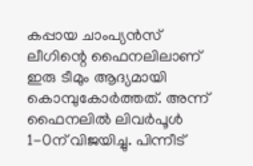കപ്പായ ചാംപ്യന്‍സ് ലീഗിന്റെ ഫൈനലിലാണ് ഇരു ടീമും ആദ്യമായി കൊമ്പുകോര്‍ത്തത്. അന്ന് ഫൈനലില്‍ ലിവര്‍പൂള്‍ 1-0ന് വിജയിച്ചു. പിന്നീട്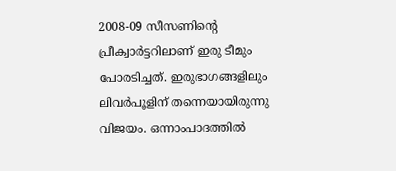2008-09 സീസണിന്റെ പ്രീക്വാര്‍ട്ടറിലാണ് ഇരു ടീമും പോരടിച്ചത്. ഇരുഭാഗങ്ങളിലും ലിവര്‍പൂളിന് തന്നെയായിരുന്നു വിജയം. ഒന്നാംപാദത്തില്‍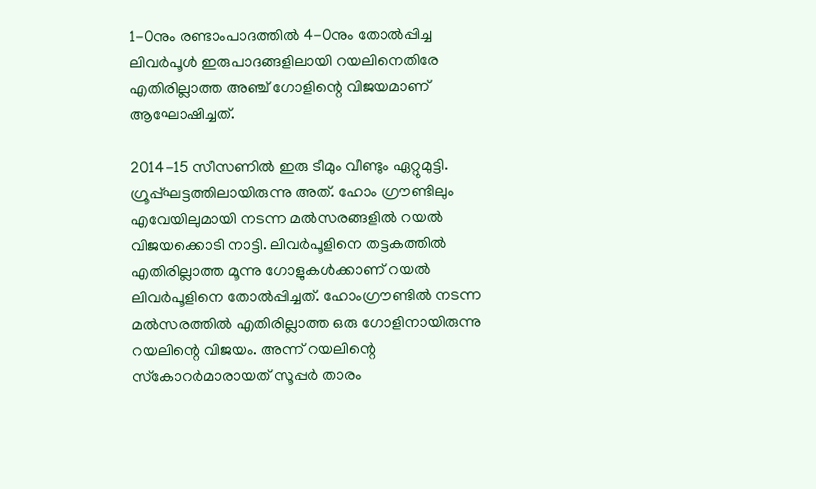1-0നും രണ്ടാംപാദത്തില്‍ 4-0നും തോല്‍പ്പിച്ച ലിവര്‍പൂള്‍ ഇരുപാദങ്ങളിലായി റയലിനെതിരേ എതിരില്ലാത്ത അഞ്ച് ഗോളിന്റെ വിജയമാണ് ആഘോഷിച്ചത്.

2014-15 സീസണില്‍ ഇരു ടീമും വീണ്ടും ഏറ്റുമുട്ടി. ഗ്രൂപ്പ്ഘട്ടത്തിലായിരുന്നു അത്. ഹോം ഗ്രൗണ്ടിലും എവേയിലുമായി നടന്ന മല്‍സരങ്ങളില്‍ റയല്‍ വിജയക്കൊടി നാട്ടി. ലിവര്‍പൂളിനെ തട്ടകത്തില്‍ എതിരില്ലാത്ത മൂന്നു ഗോളുകള്‍ക്കാണ് റയല്‍ ലിവര്‍പൂളിനെ തോല്‍പ്പിച്ചത്. ഹോംഗ്രൗണ്ടില്‍ നടന്ന മല്‍സരത്തില്‍ എതിരില്ലാത്ത ഒരു ഗോളിനായിരുന്നു റയലിന്റെ വിജയം. അന്ന് റയലിന്റെ സ്‌കോറര്‍മാരായത് സൂപ്പര്‍ താരം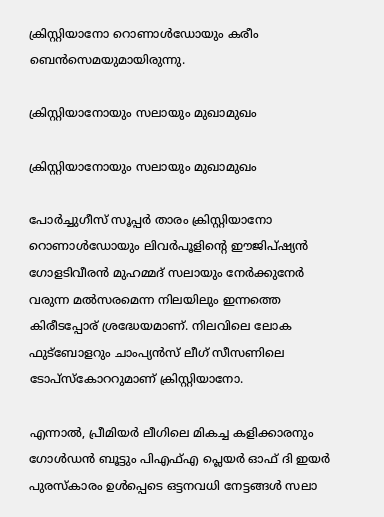ക്രിസ്റ്റിയാനോ റൊണാള്‍ഡോയും കരീം ബെന്‍സെമയുമായിരുന്നു.

ക്രിസ്റ്റിയാനോയും സലായും മുഖാമുഖം

ക്രിസ്റ്റിയാനോയും സലായും മുഖാമുഖം

പോര്‍ച്ചുഗീസ് സൂപ്പര്‍ താരം ക്രിസ്റ്റിയാനോ റൊണാള്‍ഡോയും ലിവര്‍പൂളിന്റെ ഈജിപ്ഷ്യന്‍ ഗോളടിവീരന്‍ മുഹമ്മദ് സലായും നേര്‍ക്കുനേര്‍ വരുന്ന മല്‍സരമെന്ന നിലയിലും ഇന്നത്തെ കിരീടപ്പോര് ശ്രദ്ധേയമാണ്. നിലവിലെ ലോക ഫുട്‌ബോളറും ചാംപ്യന്‍സ് ലീഗ് സീസണിലെ ടോപ്‌സ്‌കോററുമാണ് ക്രിസ്റ്റിയാനോ.

എന്നാല്‍, പ്രീമിയര്‍ ലീഗിലെ മികച്ച കളിക്കാരനും ഗോള്‍ഡന്‍ ബൂട്ടും പിഎഫ്എ പ്ലെയര്‍ ഓഫ് ദി ഇയര്‍ പുരസ്‌കാരം ഉള്‍പ്പെടെ ഒട്ടനവധി നേട്ടങ്ങള്‍ സലാ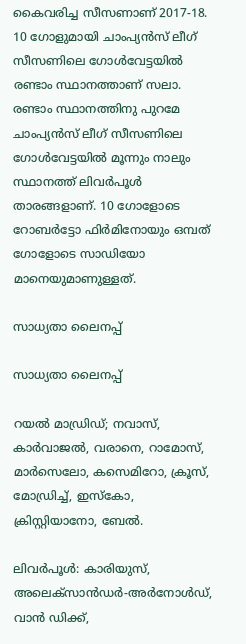കൈവരിച്ച സീസണാണ് 2017-18. 10 ഗോളുമായി ചാംപ്യന്‍സ് ലീഗ് സീസണിലെ ഗോള്‍വേട്ടയില്‍ രണ്ടാം സ്ഥാനത്താണ് സലാ. രണ്ടാം സ്ഥാനത്തിനു പുറമേ ചാംപ്യന്‍സ് ലീഗ് സീസണിലെ ഗോള്‍വേട്ടയില്‍ മൂന്നും നാലും സ്ഥാനത്ത് ലിവര്‍പൂള്‍ താരങ്ങളാണ്. 10 ഗോളോടെ റോബര്‍ട്ടോ ഫിര്‍മിനോയും ഒമ്പത് ഗോളോടെ സാഡിയോ മാനെയുമാണുള്ളത്.

സാധ്യതാ ലൈനപ്പ്

സാധ്യതാ ലൈനപ്പ്

റയല്‍ മാഡ്രിഡ്; നവാസ്, കാര്‍വാജല്‍, വരാനെ, റാമോസ്, മാര്‍സെലോ, കസെമിറോ, ക്രൂസ്, മോഡ്രിച്ച്, ഇസ്‌കോ, ക്രിസ്റ്റിയാനോ, ബേല്‍.

ലിവര്‍പൂള്‍: കാരിയുസ്, അലെക്‌സാന്‍ഡര്‍-അര്‍നോള്‍ഡ്, വാന്‍ ഡിക്ക്,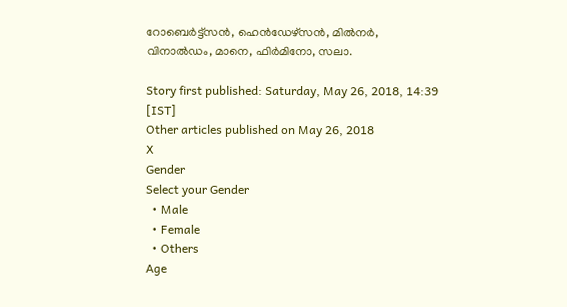റോബെര്‍ട്ട്‌സന്‍, ഹെന്‍ഡേഴ്‌സന്‍, മില്‍നര്‍, വിനാല്‍ഡം, മാനെ, ഫിര്‍മിനോ, സലാ.

Story first published: Saturday, May 26, 2018, 14:39 [IST]
Other articles published on May 26, 2018
X
Gender
Select your Gender
  • Male
  • Female
  • Others
Age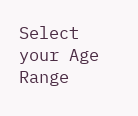Select your Age Range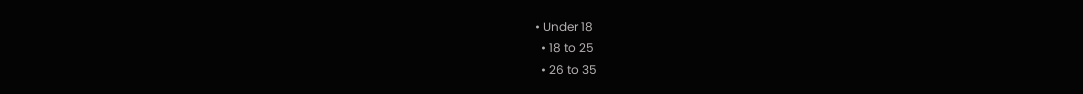• Under 18
  • 18 to 25
  • 26 to 35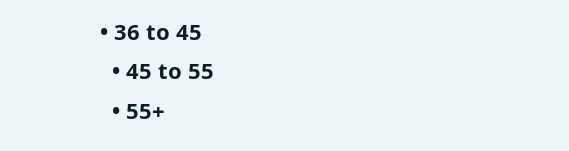• 36 to 45
  • 45 to 55
  • 55+